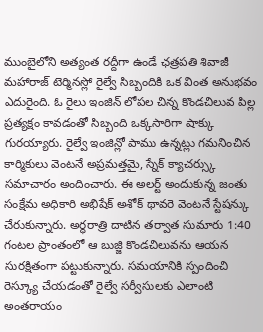ముంబైలోని అత్యంత రద్దీగా ఉండే ఛత్రపతి శివాజీ మహారాజ్ టెర్మినస్లో రైల్వే సిబ్బందికి ఒక వింత అనుభవం ఎదురైంది. ఓ రైలు ఇంజిన్ లోపల చిన్న కొండచిలువ పిల్ల ప్రత్యక్షం కావడంతో సిబ్బంది ఒక్కసారిగా షాక్కు గురయ్యారు. రైల్వే ఇంజిన్లో పాము ఉన్నట్లు గమనించిన కార్మికులు వెంటనే అప్రమత్తమై, స్నేక్ క్యాచర్స్కు సమాచారం అందించారు. ఈ అలర్ట్ అందుకున్న జంతు సంక్షేమ అధికారి అభిషేక్ అశోక్ థావరె వెంటనే స్టేషన్కు చేరుకున్నారు. అర్ధరాత్రి దాటిన తర్వాత సుమారు 1:40 గంటల ప్రాంతంలో ఆ బుజ్జి కొండచిలువను ఆయన సురక్షితంగా పట్టుకున్నారు. సమయానికి స్పందించి రెస్క్యూ చేయడంతో రైల్వే సర్వీసులకు ఎలాంటి అంతరాయం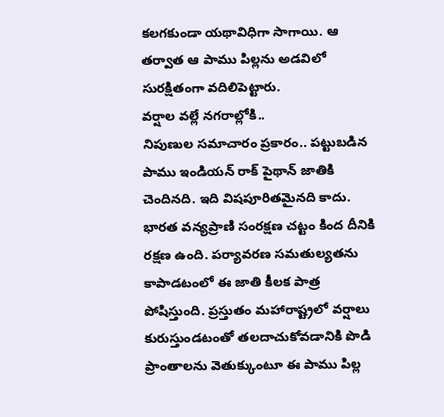కలగకుండా యథావిధిగా సాగాయి. ఆ తర్వాత ఆ పాము పిల్లను అడవిలో సురక్షితంగా వదిలిపెట్టారు.
వర్షాల వల్లే నగరాల్లోకి..
నిపుణుల సమాచారం ప్రకారం.. పట్టుబడిన పాము ఇండియన్ రాక్ పైథాన్ జాతికి చెందినది. ఇది విషపూరితమైనది కాదు. భారత వన్యప్రాణి సంరక్షణ చట్టం కింద దీనికి రక్షణ ఉంది. పర్యావరణ సమతుల్యతను కాపాడటంలో ఈ జాతి కీలక పాత్ర పోషిస్తుంది. ప్రస్తుతం మహారాష్ట్రలో వర్షాలు కురుస్తుండటంతో తలదాచుకోవడానికి పొడి ప్రాంతాలను వెతుక్కుంటూ ఈ పాము పిల్ల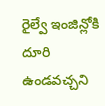రైల్వే ఇంజిన్లోకి దూరి ఉండవచ్చని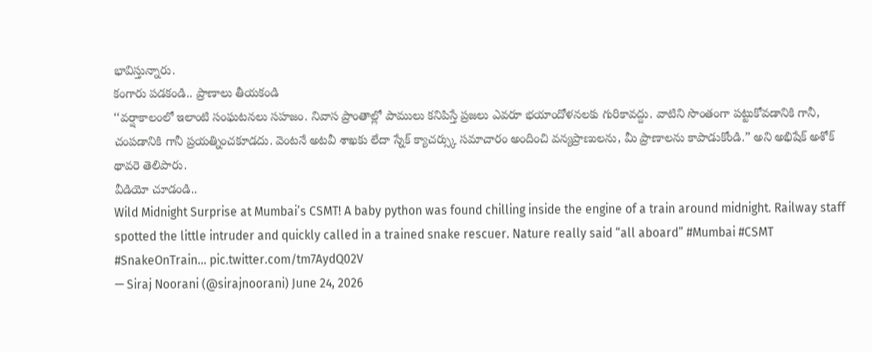భావిస్తున్నారు.
కంగారు పడకండి.. ప్రాణాలు తీయకండి
‘‘వర్షాకాలంలో ఇలాంటి సంఘటనలు సహజం. నివాస ప్రాంతాల్లో పాములు కనిపిస్తే ప్రజలు ఎవరూ భయాందోళనలకు గురికావద్దు. వాటిని సొంతంగా పట్టుకోవడానికి గానీ, చంపడానికి గానీ ప్రయత్నించకూడదు. వెంటనే అటవీ శాఖకు లేదా స్నేక్ క్యాచర్స్కు సమాచారం అందించి వన్యప్రాణులను, మీ ప్రాణాలను కాపాడుకోండి.” అని అభిషేక్ అశోక్ థావరె తెలిపారు.
వీడియో చూడండి..
Wild Midnight Surprise at Mumbai’s CSMT! A baby python was found chilling inside the engine of a train around midnight. Railway staff spotted the little intruder and quickly called in a trained snake rescuer. Nature really said “all aboard” #Mumbai #CSMT #SnakeOnTrain… pic.twitter.com/tm7AydQ02V
— Siraj Noorani (@sirajnoorani) June 24, 2026